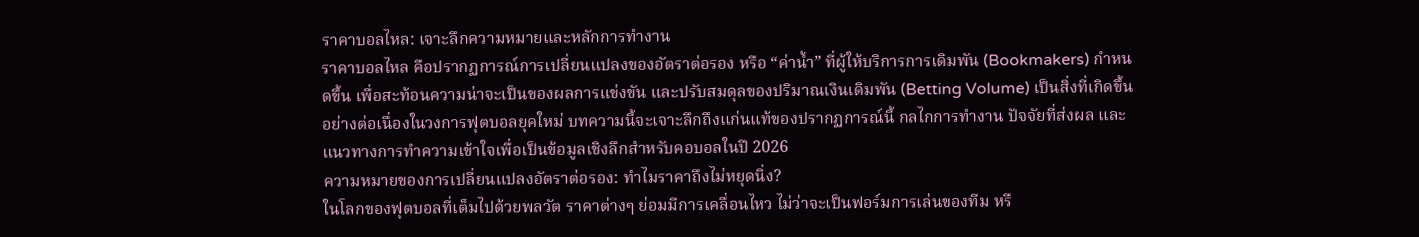ราคาบอลไหล: เจาะลึกความหมายและหลักการทำงาน
ราคาบอลไหล คือปรากฏการณ์การเปลี่ยนแปลงของอัตราต่อรอง หรือ “ค่าน้ำ” ที่ผู้ให้บริการการเดิมพัน (Bookmakers) กำหนดขึ้น เพื่อสะท้อนความน่าจะเป็นของผลการแข่งขัน และปรับสมดุลของปริมาณเงินเดิมพัน (Betting Volume) เป็นสิ่งที่เกิดขึ้นอย่างต่อเนื่องในวงการฟุตบอลยุคใหม่ บทความนี้จะเจาะลึกถึงแก่นแท้ของปรากฏการณ์นี้ กลไกการทำงาน ปัจจัยที่ส่งผล และแนวทางการทำความเข้าใจเพื่อเป็นข้อมูลเชิงลึกสำหรับคอบอลในปี 2026
ความหมายของการเปลี่ยนแปลงอัตราต่อรอง: ทำไมราคาถึงไม่หยุดนิ่ง?
ในโลกของฟุตบอลที่เต็มไปด้วยพลวัต ราคาต่างๆ ย่อมมีการเคลื่อนไหว ไม่ว่าจะเป็นฟอร์มการเล่นของทีม หรื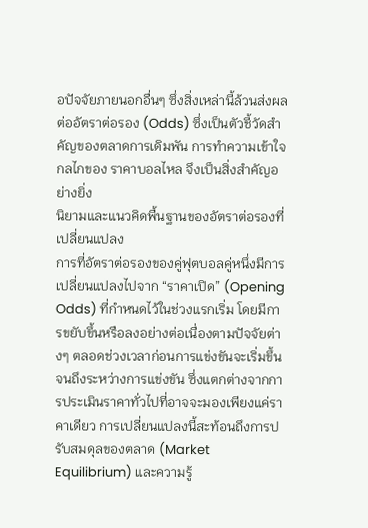อปัจจัยภายนอกอื่นๆ ซึ่งสิ่งเหล่านี้ล้วนส่งผลต่ออัตราต่อรอง (Odds) ซึ่งเป็นตัวชี้วัดสำคัญของตลาดการเดิมพัน การทำความเข้าใจกลไกของ ราคาบอลไหล จึงเป็นสิ่งสำคัญอย่างยิ่ง
นิยามและแนวคิดพื้นฐานของอัตราต่อรองที่เปลี่ยนแปลง
การที่อัตราต่อรองของคู่ฟุตบอลคู่หนึ่งมีการเปลี่ยนแปลงไปจาก “ราคาเปิด” (Opening Odds) ที่กำหนดไว้ในช่วงแรกเริ่ม โดยมีการขยับขึ้นหรือลงอย่างต่อเนื่องตามปัจจัยต่างๆ ตลอดช่วงเวลาก่อนการแข่งขันจะเริ่มขึ้นจนถึงระหว่างการแข่งขัน ซึ่งแตกต่างจากการประเมินราคาทั่วไปที่อาจจะมองเพียงแค่ราคาเดียว การเปลี่ยนแปลงนี้สะท้อนถึงการปรับสมดุลของตลาด (Market Equilibrium) และความรู้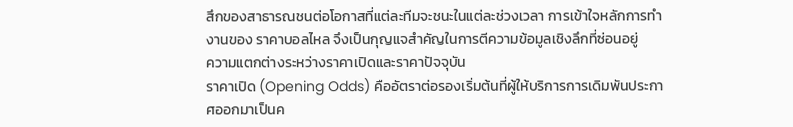สึกของสาธารณชนต่อโอกาสที่แต่ละทีมจะชนะในแต่ละช่วงเวลา การเข้าใจหลักการทำงานของ ราคาบอลไหล จึงเป็นกุญแจสำคัญในการตีความข้อมูลเชิงลึกที่ซ่อนอยู่
ความแตกต่างระหว่างราคาเปิดและราคาปัจจุบัน
ราคาเปิด (Opening Odds) คืออัตราต่อรองเริ่มต้นที่ผู้ให้บริการการเดิมพันประกาศออกมาเป็นค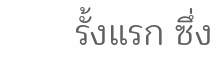รั้งแรก ซึ่ง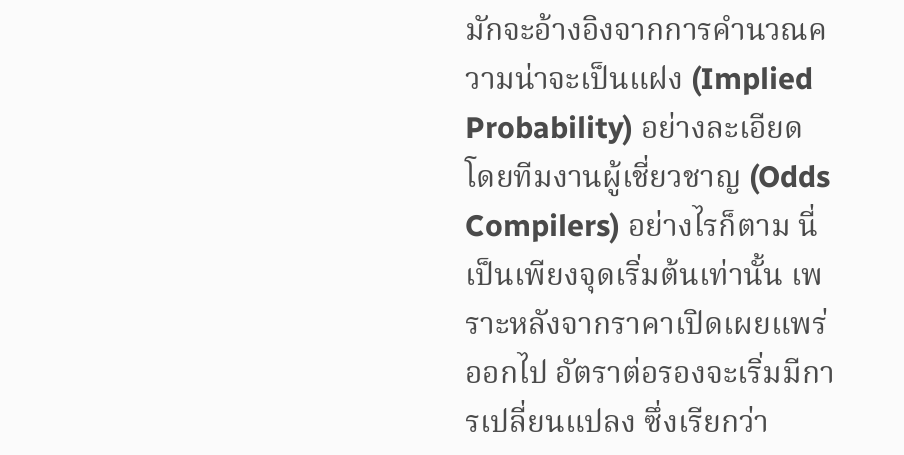มักจะอ้างอิงจากการคำนวณความน่าจะเป็นแฝง (Implied Probability) อย่างละเอียด โดยทีมงานผู้เชี่ยวชาญ (Odds Compilers) อย่างไรก็ตาม นี่เป็นเพียงจุดเริ่มต้นเท่านั้น เพราะหลังจากราคาเปิดเผยแพร่ออกไป อัตราต่อรองจะเริ่มมีการเปลี่ยนแปลง ซึ่งเรียกว่า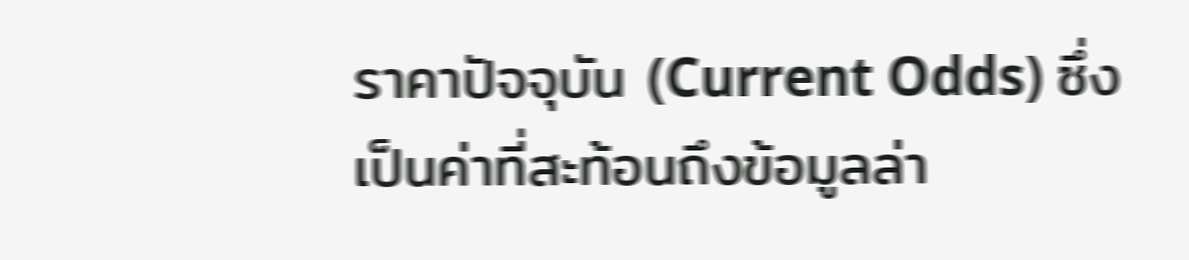ราคาปัจจุบัน (Current Odds) ซึ่งเป็นค่าที่สะท้อนถึงข้อมูลล่า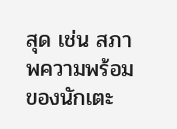สุด เช่น สภาพความพร้อมของนักเตะ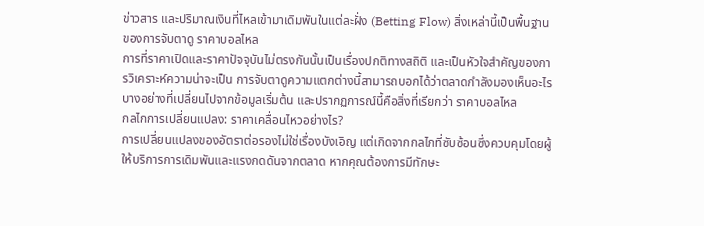ข่าวสาร และปริมาณเงินที่ไหลเข้ามาเดิมพันในแต่ละฝั่ง (Betting Flow) สิ่งเหล่านี้เป็นพื้นฐานของการจับตาดู ราคาบอลไหล
การที่ราคาเปิดและราคาปัจจุบันไม่ตรงกันนั้นเป็นเรื่องปกติทางสถิติ และเป็นหัวใจสำคัญของการวิเคราะห์ความน่าจะเป็น การจับตาดูความแตกต่างนี้สามารถบอกได้ว่าตลาดกำลังมองเห็นอะไรบางอย่างที่เปลี่ยนไปจากข้อมูลเริ่มต้น และปรากฏการณ์นี้คือสิ่งที่เรียกว่า ราคาบอลไหล
กลไกการเปลี่ยนแปลง: ราคาเคลื่อนไหวอย่างไร?
การเปลี่ยนแปลงของอัตราต่อรองไม่ใช่เรื่องบังเอิญ แต่เกิดจากกลไกที่ซับซ้อนซึ่งควบคุมโดยผู้ให้บริการการเดิมพันและแรงกดดันจากตลาด หากคุณต้องการมีทักษะ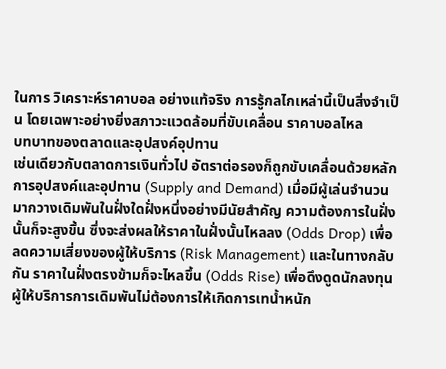ในการ วิเคราะห์ราคาบอล อย่างแท้จริง การรู้กลไกเหล่านี้เป็นสิ่งจำเป็น โดยเฉพาะอย่างยิ่งสภาวะแวดล้อมที่ขับเคลื่อน ราคาบอลไหล
บทบาทของตลาดและอุปสงค์อุปทาน
เช่นเดียวกับตลาดการเงินทั่วไป อัตราต่อรองก็ถูกขับเคลื่อนด้วยหลักการอุปสงค์และอุปทาน (Supply and Demand) เมื่อมีผู้เล่นจำนวนมากวางเดิมพันในฝั่งใดฝั่งหนึ่งอย่างมีนัยสำคัญ ความต้องการในฝั่งนั้นก็จะสูงขึ้น ซึ่งจะส่งผลให้ราคาในฝั่งนั้นไหลลง (Odds Drop) เพื่อลดความเสี่ยงของผู้ให้บริการ (Risk Management) และในทางกลับกัน ราคาในฝั่งตรงข้ามก็จะไหลขึ้น (Odds Rise) เพื่อดึงดูดนักลงทุน ผู้ให้บริการการเดิมพันไม่ต้องการให้เกิดการเทน้ำหนัก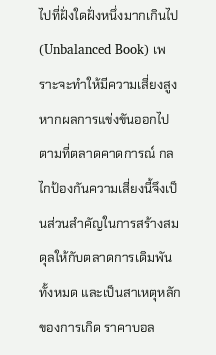ไปที่ฝั่งใดฝั่งหนึ่งมากเกินไป (Unbalanced Book) เพราะจะทำให้มีความเสี่ยงสูงหากผลการแข่งขันออกไปตามที่ตลาดคาดการณ์ กลไกป้องกันความเสี่ยงนี้จึงเป็นส่วนสำคัญในการสร้างสมดุลให้กับตลาดการเดิมพันทั้งหมด และเป็นสาเหตุหลักของการเกิด ราคาบอล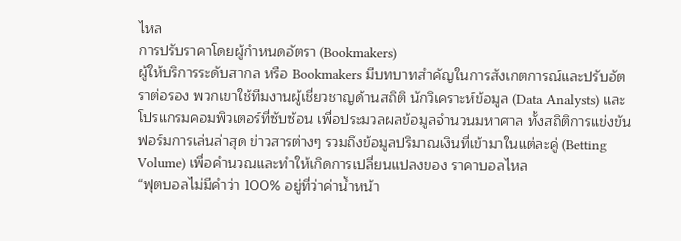ไหล
การปรับราคาโดยผู้กำหนดอัตรา (Bookmakers)
ผู้ให้บริการระดับสากล หรือ Bookmakers มีบทบาทสำคัญในการสังเกตการณ์และปรับอัตราต่อรอง พวกเขาใช้ทีมงานผู้เชี่ยวชาญด้านสถิติ นักวิเคราะห์ข้อมูล (Data Analysts) และโปรแกรมคอมพิวเตอร์ที่ซับซ้อน เพื่อประมวลผลข้อมูลจำนวนมหาศาล ทั้งสถิติการแข่งขัน ฟอร์มการเล่นล่าสุด ข่าวสารต่างๆ รวมถึงข้อมูลปริมาณเงินที่เข้ามาในแต่ละคู่ (Betting Volume) เพื่อคำนวณและทำให้เกิดการเปลี่ยนแปลงของ ราคาบอลไหล
“ฟุตบอลไม่มีคำว่า 100% อยู่ที่ว่าค่าน้ำหน้า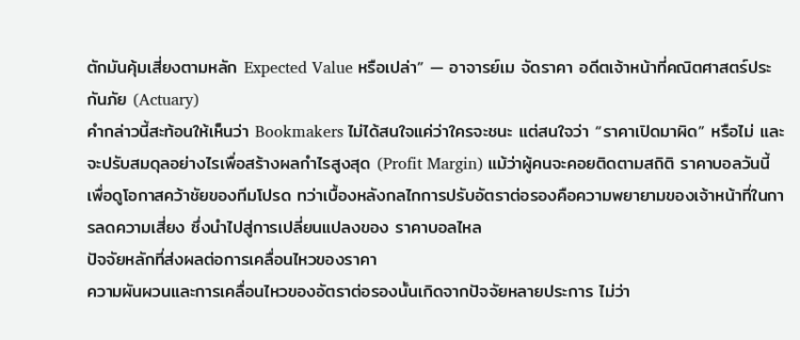ตักมันคุ้มเสี่ยงตามหลัก Expected Value หรือเปล่า” — อาจารย์เม จัดราคา อดีตเจ้าหน้าที่คณิตศาสตร์ประกันภัย (Actuary)
คำกล่าวนี้สะท้อนให้เห็นว่า Bookmakers ไม่ได้สนใจแค่ว่าใครจะชนะ แต่สนใจว่า “ราคาเปิดมาผิด” หรือไม่ และจะปรับสมดุลอย่างไรเพื่อสร้างผลกำไรสูงสุด (Profit Margin) แม้ว่าผู้คนจะคอยติดตามสถิติ ราคาบอลวันนี้ เพื่อดูโอกาสคว้าชัยของทีมโปรด ทว่าเบื้องหลังกลไกการปรับอัตราต่อรองคือความพยายามของเจ้าหน้าที่ในการลดความเสี่ยง ซึ่งนำไปสู่การเปลี่ยนแปลงของ ราคาบอลไหล
ปัจจัยหลักที่ส่งผลต่อการเคลื่อนไหวของราคา
ความผันผวนและการเคลื่อนไหวของอัตราต่อรองนั้นเกิดจากปัจจัยหลายประการ ไม่ว่า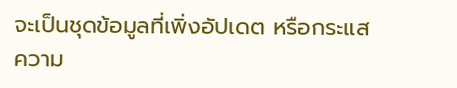จะเป็นชุดข้อมูลที่เพิ่งอัปเดต หรือกระแสความ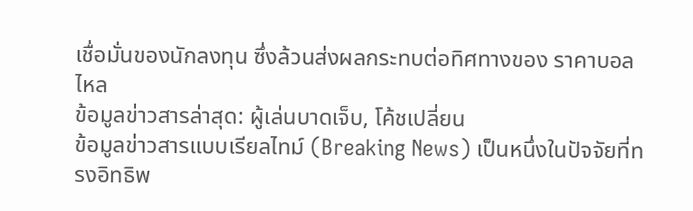เชื่อมั่นของนักลงทุน ซึ่งล้วนส่งผลกระทบต่อทิศทางของ ราคาบอลไหล
ข้อมูลข่าวสารล่าสุด: ผู้เล่นบาดเจ็บ, โค้ชเปลี่ยน
ข้อมูลข่าวสารแบบเรียลไทม์ (Breaking News) เป็นหนึ่งในปัจจัยที่ทรงอิทธิพ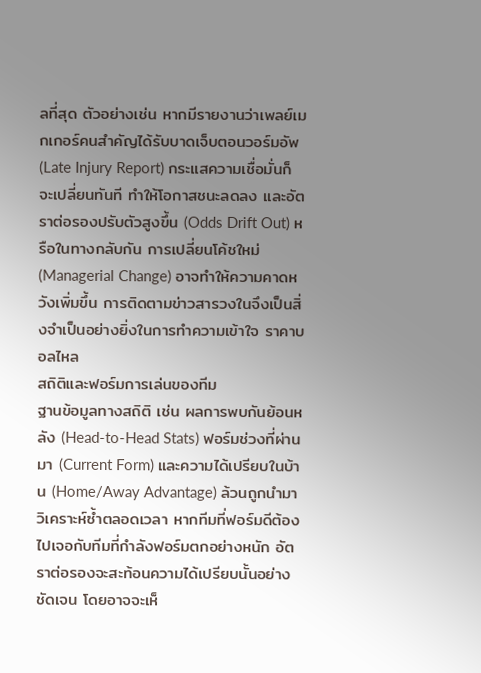ลที่สุด ตัวอย่างเช่น หากมีรายงานว่าเพลย์เมกเกอร์คนสำคัญได้รับบาดเจ็บตอนวอร์มอัพ (Late Injury Report) กระแสความเชื่อมั่นก็จะเปลี่ยนทันที ทำให้โอกาสชนะลดลง และอัตราต่อรองปรับตัวสูงขึ้น (Odds Drift Out) หรือในทางกลับกัน การเปลี่ยนโค้ชใหม่ (Managerial Change) อาจทำให้ความคาดหวังเพิ่มขึ้น การติดตามข่าวสารวงในจึงเป็นสิ่งจำเป็นอย่างยิ่งในการทำความเข้าใจ ราคาบอลไหล
สถิติและฟอร์มการเล่นของทีม
ฐานข้อมูลทางสถิติ เช่น ผลการพบกันย้อนหลัง (Head-to-Head Stats) ฟอร์มช่วงที่ผ่านมา (Current Form) และความได้เปรียบในบ้าน (Home/Away Advantage) ล้วนถูกนำมาวิเคราะห์ซ้ำตลอดเวลา หากทีมที่ฟอร์มดีต้องไปเจอกับทีมที่กำลังฟอร์มตกอย่างหนัก อัตราต่อรองจะสะท้อนความได้เปรียบนั้นอย่างชัดเจน โดยอาจจะเห็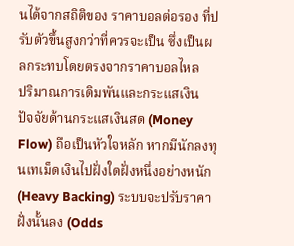นได้จากสถิติของ ราคาบอลต่อรอง ที่ปรับตัวขึ้นสูงกว่าที่ควรจะเป็น ซึ่งเป็นผลกระทบโดยตรงจากราคาบอลไหล
ปริมาณการเดิมพันและกระแสเงิน
ปัจจัยด้านกระแสเงินสด (Money Flow) ถือเป็นหัวใจหลัก หากมีนักลงทุนเทเม็ดเงินไปฝั่งใดฝั่งหนึ่งอย่างหนัก (Heavy Backing) ระบบจะปรับราคาฝั่งนั้นลง (Odds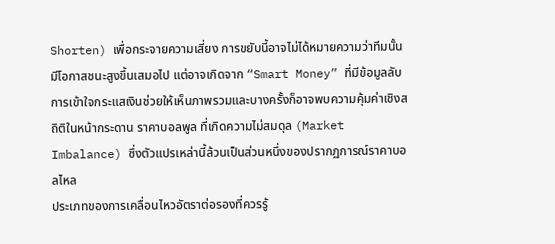Shorten) เพื่อกระจายความเสี่ยง การขยับนี้อาจไม่ได้หมายความว่าทีมนั้นมีโอกาสชนะสูงขึ้นเสมอไป แต่อาจเกิดจาก “Smart Money” ที่มีข้อมูลลับ การเข้าใจกระแสเงินช่วยให้เห็นภาพรวมและบางครั้งก็อาจพบความคุ้มค่าเชิงสถิติในหน้ากระดาน ราคาบอลพูล ที่เกิดความไม่สมดุล (Market Imbalance) ซึ่งตัวแปรเหล่านี้ล้วนเป็นส่วนหนึ่งของปรากฏการณ์ราคาบอลไหล
ประเภทของการเคลื่อนไหวอัตราต่อรองที่ควรรู้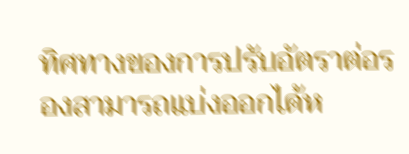ทิศทางของการปรับอัตราต่อรองสามารถแบ่งออกได้ห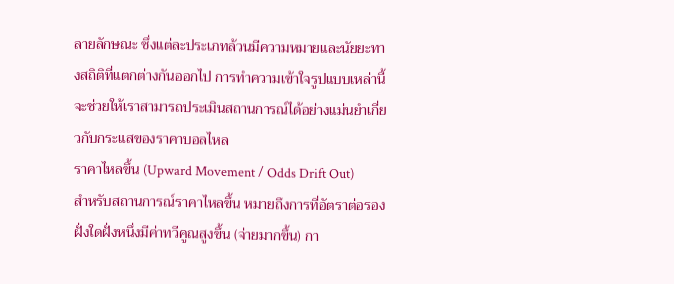ลายลักษณะ ซึ่งแต่ละประเภทล้วนมีความหมายและนัยยะทางสถิติที่แตกต่างกันออกไป การทำความเข้าใจรูปแบบเหล่านี้จะช่วยให้เราสามารถประเมินสถานการณ์ได้อย่างแม่นยำเกี่ยวกับกระแสของราคาบอลไหล
ราคาไหลขึ้น (Upward Movement / Odds Drift Out)
สำหรับสถานการณ์ราคาไหลขึ้น หมายถึงการที่อัตราต่อรองฝั่งใดฝั่งหนึ่งมีค่าทวีคูณสูงขึ้น (จ่ายมากขึ้น) กา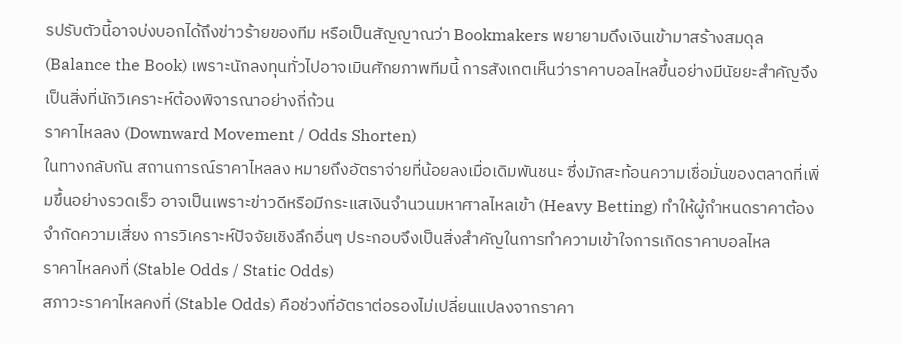รปรับตัวนี้อาจบ่งบอกได้ถึงข่าวร้ายของทีม หรือเป็นสัญญาณว่า Bookmakers พยายามดึงเงินเข้ามาสร้างสมดุล (Balance the Book) เพราะนักลงทุนทั่วไปอาจเมินศักยภาพทีมนี้ การสังเกตเห็นว่าราคาบอลไหลขึ้นอย่างมีนัยยะสำคัญจึงเป็นสิ่งที่นักวิเคราะห์ต้องพิจารณาอย่างถี่ถ้วน
ราคาไหลลง (Downward Movement / Odds Shorten)
ในทางกลับกัน สถานการณ์ราคาไหลลง หมายถึงอัตราจ่ายที่น้อยลงเมื่อเดิมพันชนะ ซึ่งมักสะท้อนความเชื่อมั่นของตลาดที่เพิ่มขึ้นอย่างรวดเร็ว อาจเป็นเพราะข่าวดีหรือมีกระแสเงินจำนวนมหาศาลไหลเข้า (Heavy Betting) ทำให้ผู้กำหนดราคาต้องจำกัดความเสี่ยง การวิเคราะห์ปัจจัยเชิงลึกอื่นๆ ประกอบจึงเป็นสิ่งสำคัญในการทำความเข้าใจการเกิดราคาบอลไหล
ราคาไหลคงที่ (Stable Odds / Static Odds)
สภาวะราคาไหลคงที่ (Stable Odds) คือช่วงที่อัตราต่อรองไม่เปลี่ยนแปลงจากราคา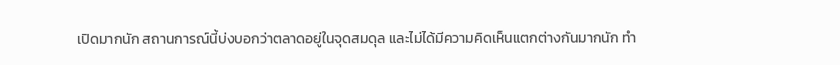เปิดมากนัก สถานการณ์นี้บ่งบอกว่าตลาดอยู่ในจุดสมดุล และไม่ได้มีความคิดเห็นแตกต่างกันมากนัก ทำ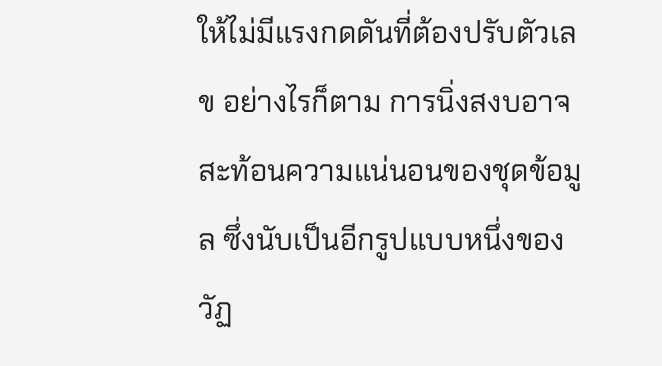ให้ไม่มีแรงกดดันที่ต้องปรับตัวเลข อย่างไรก็ตาม การนิ่งสงบอาจสะท้อนความแน่นอนของชุดข้อมูล ซึ่งนับเป็นอีกรูปแบบหนึ่งของวัฏ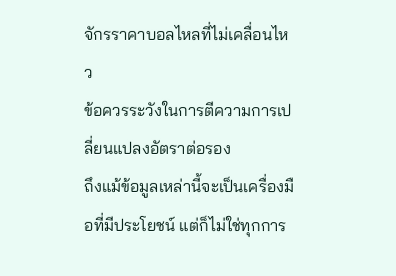จักรราคาบอลไหลที่ไม่เคลื่อนไหว
ข้อควรระวังในการตีความการเปลี่ยนแปลงอัตราต่อรอง
ถึงแม้ข้อมูลเหล่านี้จะเป็นเครื่องมือที่มีประโยชน์ แต่ก็ไม่ใช่ทุกการ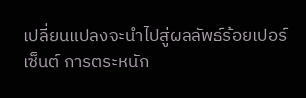เปลี่ยนแปลงจะนำไปสู่ผลลัพธ์ร้อยเปอร์เซ็นต์ การตระหนัก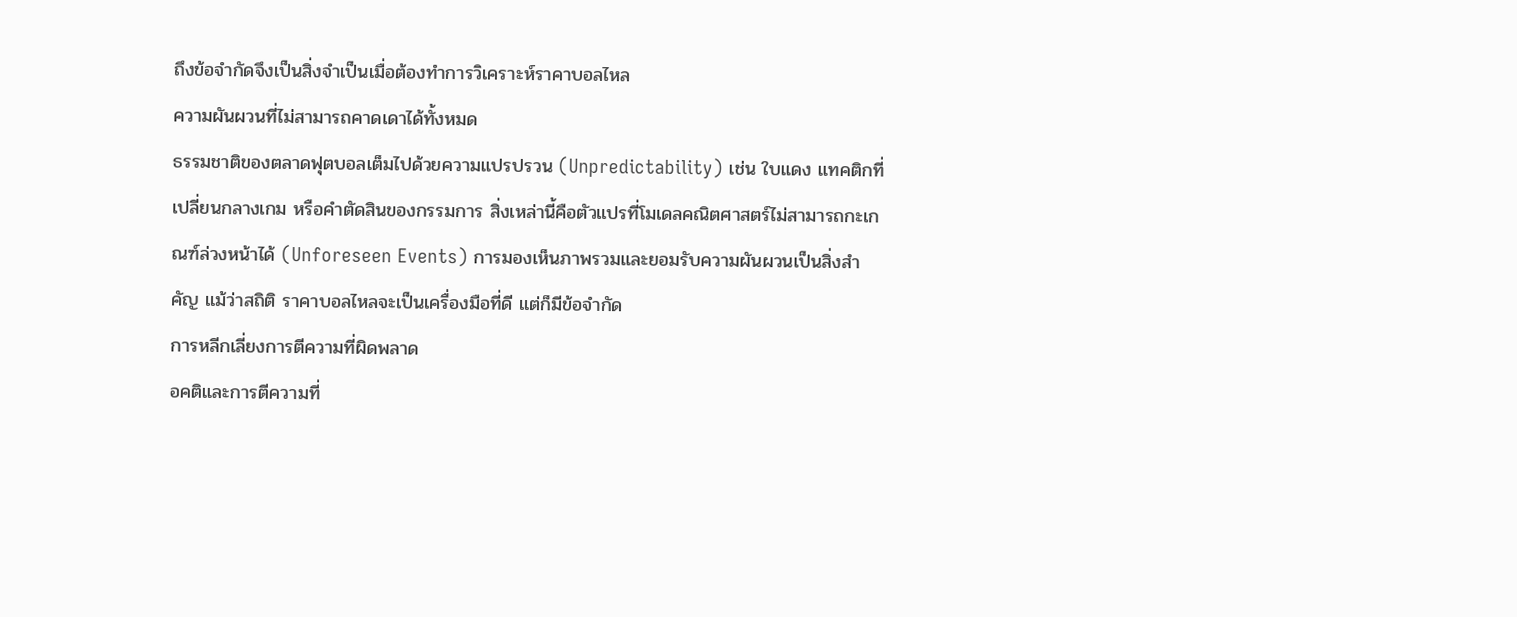ถึงข้อจำกัดจึงเป็นสิ่งจำเป็นเมื่อต้องทำการวิเคราะห์ราคาบอลไหล
ความผันผวนที่ไม่สามารถคาดเดาได้ทั้งหมด
ธรรมชาติของตลาดฟุตบอลเต็มไปด้วยความแปรปรวน (Unpredictability) เช่น ใบแดง แทคติกที่เปลี่ยนกลางเกม หรือคำตัดสินของกรรมการ สิ่งเหล่านี้คือตัวแปรที่โมเดลคณิตศาสตร์ไม่สามารถกะเกณฑ์ล่วงหน้าได้ (Unforeseen Events) การมองเห็นภาพรวมและยอมรับความผันผวนเป็นสิ่งสำคัญ แม้ว่าสถิติ ราคาบอลไหลจะเป็นเครื่องมือที่ดี แต่ก็มีข้อจำกัด
การหลีกเลี่ยงการตีความที่ผิดพลาด
อคติและการตีความที่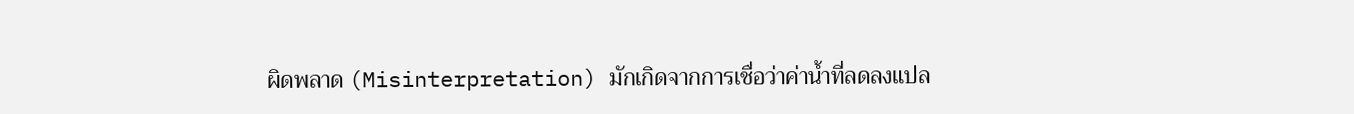ผิดพลาด (Misinterpretation) มักเกิดจากการเชื่อว่าค่าน้ำที่ลดลงแปล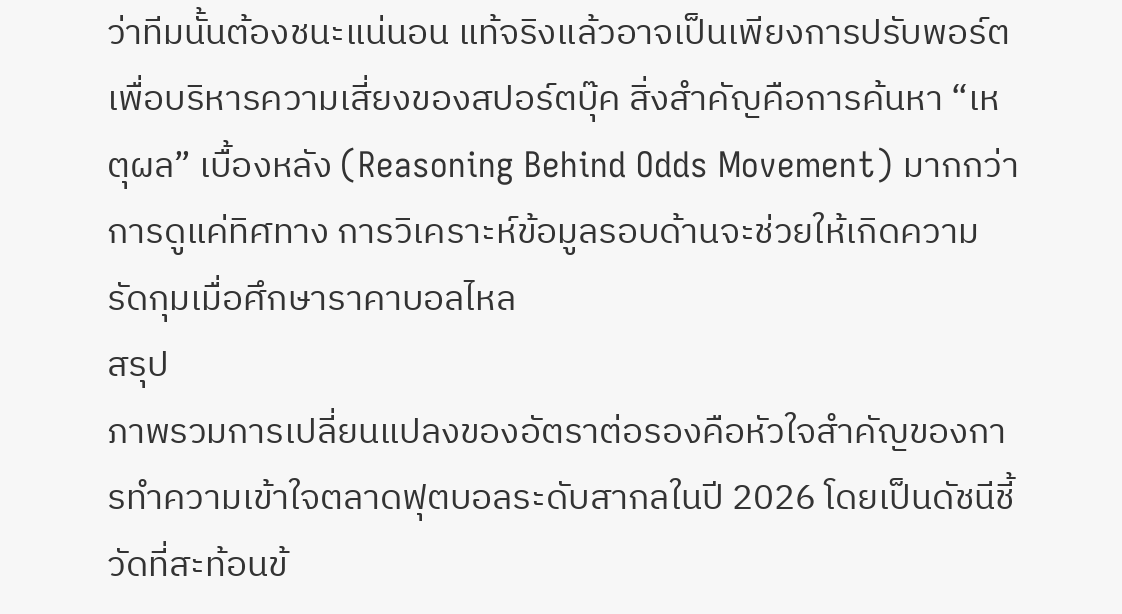ว่าทีมนั้นต้องชนะแน่นอน แท้จริงแล้วอาจเป็นเพียงการปรับพอร์ตเพื่อบริหารความเสี่ยงของสปอร์ตบุ๊ค สิ่งสำคัญคือการค้นหา “เหตุผล” เบื้องหลัง (Reasoning Behind Odds Movement) มากกว่าการดูแค่ทิศทาง การวิเคราะห์ข้อมูลรอบด้านจะช่วยให้เกิดความรัดกุมเมื่อศึกษาราคาบอลไหล
สรุป
ภาพรวมการเปลี่ยนแปลงของอัตราต่อรองคือหัวใจสำคัญของการทำความเข้าใจตลาดฟุตบอลระดับสากลในปี 2026 โดยเป็นดัชนีชี้วัดที่สะท้อนข้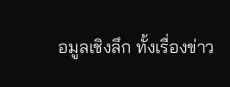อมูลเชิงลึก ทั้งเรื่องข่าว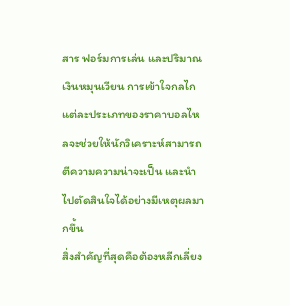สาร ฟอร์มการเล่น และปริมาณเงินหมุนเวียน การเข้าใจกลไกแต่ละประเภทของราคาบอลไหลจะช่วยให้นักวิเคราะห์สามารถตีความความน่าจะเป็น และนำไปตัดสินใจได้อย่างมีเหตุผลมากขึ้น
สิ่งสำคัญที่สุดคือต้องหลีกเลี่ยง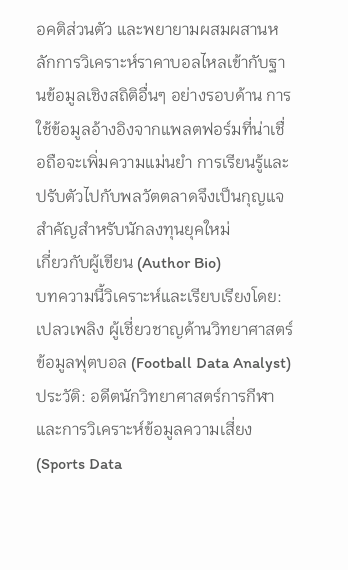อคติส่วนตัว และพยายามผสมผสานหลักการวิเคราะห์ราคาบอลไหลเข้ากับฐานข้อมูลเชิงสถิติอื่นๆ อย่างรอบด้าน การใช้ข้อมูลอ้างอิงจากแพลตฟอร์มที่น่าเชื่อถือจะเพิ่มความแม่นยำ การเรียนรู้และปรับตัวไปกับพลวัตตลาดจึงเป็นกุญแจสำคัญสำหรับนักลงทุนยุคใหม่
เกี่ยวกับผู้เขียน (Author Bio)
บทความนี้วิเคราะห์และเรียบเรียงโดย: เปลวเพลิง ผู้เชี่ยวชาญด้านวิทยาศาสตร์ข้อมูลฟุตบอล (Football Data Analyst) ประวัติ: อดีตนักวิทยาศาสตร์การกีฬาและการวิเคราะห์ข้อมูลความเสี่ยง (Sports Data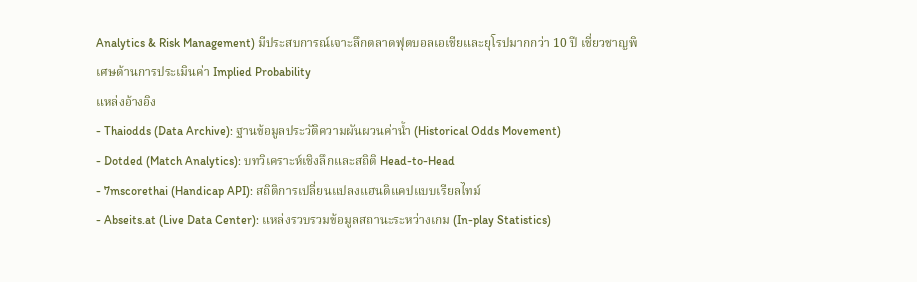Analytics & Risk Management) มีประสบการณ์เจาะลึกตลาดฟุตบอลเอเชียและยุโรปมากกว่า 10 ปี เชี่ยวชาญพิเศษด้านการประเมินค่า Implied Probability
แหล่งอ้างอิง
- Thaiodds (Data Archive): ฐานข้อมูลประวัติความผันผวนค่าน้ำ (Historical Odds Movement)
- Dotded (Match Analytics): บทวิเคราะห์เชิงลึกและสถิติ Head-to-Head
- 7mscorethai (Handicap API): สถิติการเปลี่ยนแปลงแฮนดิแคปแบบเรียลไทม์
- Abseits.at (Live Data Center): แหล่งรวบรวมข้อมูลสถานะระหว่างเกม (In-play Statistics)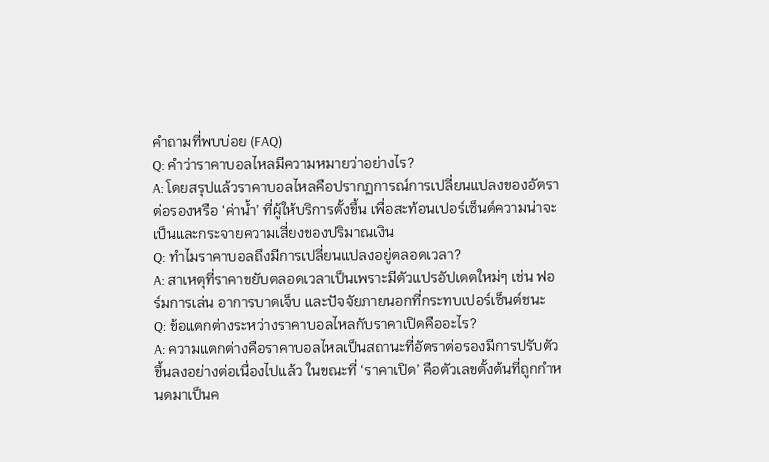คำถามที่พบบ่อย (FAQ)
Q: คำว่าราคาบอลไหลมีความหมายว่าอย่างไร?
A: โดยสรุปแล้วราคาบอลไหลคือปรากฏการณ์การเปลี่ยนแปลงของอัตราต่อรองหรือ ‘ค่าน้ำ’ ที่ผู้ให้บริการตั้งขึ้น เพื่อสะท้อนเปอร์เซ็นต์ความน่าจะเป็นและกระจายความเสี่ยงของปริมาณเงิน
Q: ทำไมราคาบอลถึงมีการเปลี่ยนแปลงอยู่ตลอดเวลา?
A: สาเหตุที่ราคาขยับตลอดเวลาเป็นเพราะมีตัวแปรอัปเดตใหม่ๆ เช่น ฟอร์มการเล่น อาการบาดเจ็บ และปัจจัยภายนอกที่กระทบเปอร์เซ็นต์ชนะ
Q: ข้อแตกต่างระหว่างราคาบอลไหลกับราคาเปิดคืออะไร?
A: ความแตกต่างคือราคาบอลไหลเป็นสถานะที่อัตราต่อรองมีการปรับตัวขึ้นลงอย่างต่อเนื่องไปแล้ว ในขณะที่ ‘ราคาเปิด’ คือตัวเลขตั้งต้นที่ถูกกำหนดมาเป็นค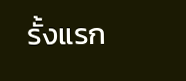รั้งแรก